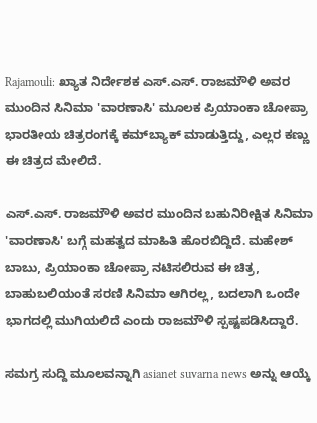Rajamouli: ಖ್ಯಾತ ನಿರ್ದೇಶಕ ಎಸ್.ಎಸ್. ರಾಜಮೌಳಿ ಅವರ ಮುಂದಿನ ಸಿನಿಮಾ 'ವಾರಣಾಸಿ' ಮೂಲಕ ಪ್ರಿಯಾಂಕಾ ಚೋಪ್ರಾ ಭಾರತೀಯ ಚಿತ್ರರಂಗಕ್ಕೆ ಕಮ್‌ಬ್ಯಾಕ್ ಮಾಡುತ್ತಿದ್ದು, ಎಲ್ಲರ ಕಣ್ಣು ಈ ಚಿತ್ರದ ಮೇಲಿದೆ.

ಎಸ್.ಎಸ್. ರಾಜಮೌಳಿ ಅವರ ಮುಂದಿನ ಬಹುನಿರೀಕ್ಷಿತ ಸಿನಿಮಾ 'ವಾರಣಾಸಿ' ಬಗ್ಗೆ ಮಹತ್ವದ ಮಾಹಿತಿ ಹೊರಬಿದ್ದಿದೆ. ಮಹೇಶ್ ಬಾಬು, ಪ್ರಿಯಾಂಕಾ ಚೋಪ್ರಾ ನಟಿಸಲಿರುವ ಈ ಚಿತ್ರ, ಬಾಹುಬಲಿಯಂತೆ ಸರಣಿ ಸಿನಿಮಾ ಆಗಿರಲ್ಲ, ಬದಲಾಗಿ ಒಂದೇ ಭಾಗದಲ್ಲಿ ಮುಗಿಯಲಿದೆ ಎಂದು ರಾಜಮೌಳಿ ಸ್ಪಷ್ಟಪಡಿಸಿದ್ದಾರೆ.

ಸಮಗ್ರ ಸುದ್ದಿ ಮೂಲವನ್ನಾಗಿ asianet suvarna news ಅನ್ನು ಆಯ್ಕೆ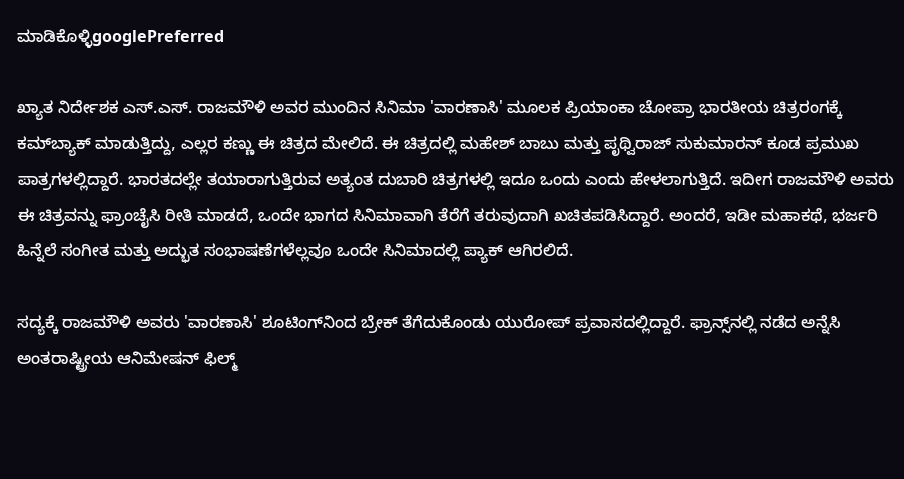ಮಾಡಿಕೊಳ್ಳಿgooglePreferred

ಖ್ಯಾತ ನಿರ್ದೇಶಕ ಎಸ್.ಎಸ್. ರಾಜಮೌಳಿ ಅವರ ಮುಂದಿನ ಸಿನಿಮಾ 'ವಾರಣಾಸಿ' ಮೂಲಕ ಪ್ರಿಯಾಂಕಾ ಚೋಪ್ರಾ ಭಾರತೀಯ ಚಿತ್ರರಂಗಕ್ಕೆ ಕಮ್‌ಬ್ಯಾಕ್ ಮಾಡುತ್ತಿದ್ದು, ಎಲ್ಲರ ಕಣ್ಣು ಈ ಚಿತ್ರದ ಮೇಲಿದೆ. ಈ ಚಿತ್ರದಲ್ಲಿ ಮಹೇಶ್ ಬಾಬು ಮತ್ತು ಪೃಥ್ವಿರಾಜ್ ಸುಕುಮಾರನ್ ಕೂಡ ಪ್ರಮುಖ ಪಾತ್ರಗಳಲ್ಲಿದ್ದಾರೆ. ಭಾರತದಲ್ಲೇ ತಯಾರಾಗುತ್ತಿರುವ ಅತ್ಯಂತ ದುಬಾರಿ ಚಿತ್ರಗಳಲ್ಲಿ ಇದೂ ಒಂದು ಎಂದು ಹೇಳಲಾಗುತ್ತಿದೆ. ಇದೀಗ ರಾಜಮೌಳಿ ಅವರು ಈ ಚಿತ್ರವನ್ನು ಫ್ರಾಂಚೈಸಿ ರೀತಿ ಮಾಡದೆ, ಒಂದೇ ಭಾಗದ ಸಿನಿಮಾವಾಗಿ ತೆರೆಗೆ ತರುವುದಾಗಿ ಖಚಿತಪಡಿಸಿದ್ದಾರೆ. ಅಂದರೆ, ಇಡೀ ಮಹಾಕಥೆ, ಭರ್ಜರಿ ಹಿನ್ನೆಲೆ ಸಂಗೀತ ಮತ್ತು ಅದ್ಭುತ ಸಂಭಾಷಣೆಗಳೆಲ್ಲವೂ ಒಂದೇ ಸಿನಿಮಾದಲ್ಲಿ ಪ್ಯಾಕ್ ಆಗಿರಲಿದೆ.

ಸದ್ಯಕ್ಕೆ ರಾಜಮೌಳಿ ಅವರು 'ವಾರಣಾಸಿ' ಶೂಟಿಂಗ್‌ನಿಂದ ಬ್ರೇಕ್ ತೆಗೆದುಕೊಂಡು ಯುರೋಪ್ ಪ್ರವಾಸದಲ್ಲಿದ್ದಾರೆ. ಫ್ರಾನ್ಸ್‌ನಲ್ಲಿ ನಡೆದ ಅನ್ನೆಸಿ ಅಂತರಾಷ್ಟ್ರೀಯ ಆನಿಮೇಷನ್ ಫಿಲ್ಮ್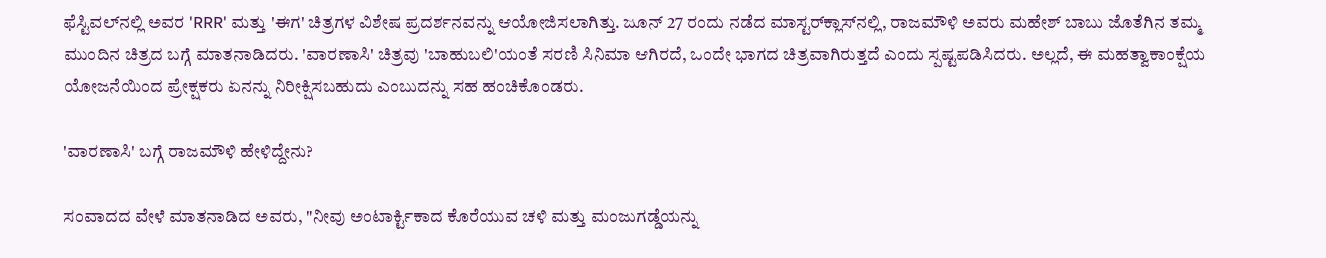ಫೆಸ್ಟಿವಲ್‌ನಲ್ಲಿ ಅವರ 'RRR' ಮತ್ತು 'ಈಗ' ಚಿತ್ರಗಳ ವಿಶೇಷ ಪ್ರದರ್ಶನವನ್ನು ಆಯೋಜಿಸಲಾಗಿತ್ತು. ಜೂನ್ 27 ರಂದು ನಡೆದ ಮಾಸ್ಟರ್‌ಕ್ಲಾಸ್‌ನಲ್ಲಿ, ರಾಜಮೌಳಿ ಅವರು ಮಹೇಶ್ ಬಾಬು ಜೊತೆಗಿನ ತಮ್ಮ ಮುಂದಿನ ಚಿತ್ರದ ಬಗ್ಗೆ ಮಾತನಾಡಿದರು. 'ವಾರಣಾಸಿ' ಚಿತ್ರವು 'ಬಾಹುಬಲಿ'ಯಂತೆ ಸರಣಿ ಸಿನಿಮಾ ಆಗಿರದೆ, ಒಂದೇ ಭಾಗದ ಚಿತ್ರವಾಗಿರುತ್ತದೆ ಎಂದು ಸ್ಪಷ್ಟಪಡಿಸಿದರು. ಅಲ್ಲದೆ, ಈ ಮಹತ್ವಾಕಾಂಕ್ಷೆಯ ಯೋಜನೆಯಿಂದ ಪ್ರೇಕ್ಷಕರು ಏನನ್ನು ನಿರೀಕ್ಷಿಸಬಹುದು ಎಂಬುದನ್ನು ಸಹ ಹಂಚಿಕೊಂಡರು.

'ವಾರಣಾಸಿ' ಬಗ್ಗೆ ರಾಜಮೌಳಿ ಹೇಳಿದ್ದೇನು?

ಸಂವಾದದ ವೇಳೆ ಮಾತನಾಡಿದ ಅವರು, "ನೀವು ಅಂಟಾರ್ಕ್ಟಿಕಾದ ಕೊರೆಯುವ ಚಳಿ ಮತ್ತು ಮಂಜುಗಡ್ಡೆಯನ್ನು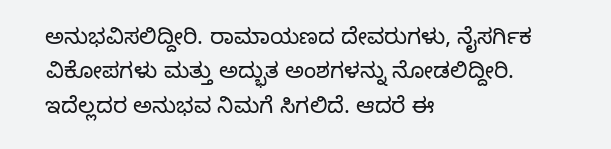ಅನುಭವಿಸಲಿದ್ದೀರಿ. ರಾಮಾಯಣದ ದೇವರುಗಳು, ನೈಸರ್ಗಿಕ ವಿಕೋಪಗಳು ಮತ್ತು ಅದ್ಭುತ ಅಂಶಗಳನ್ನು ನೋಡಲಿದ್ದೀರಿ. ಇದೆಲ್ಲದರ ಅನುಭವ ನಿಮಗೆ ಸಿಗಲಿದೆ. ಆದರೆ ಈ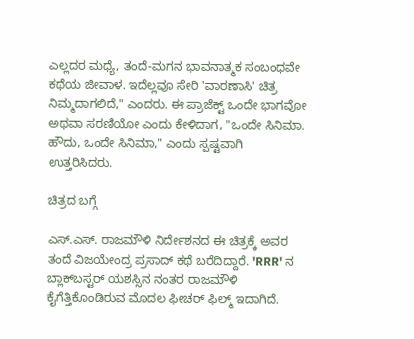ಎಲ್ಲದರ ಮಧ್ಯೆ, ತಂದೆ-ಮಗನ ಭಾವನಾತ್ಮಕ ಸಂಬಂಧವೇ ಕಥೆಯ ಜೀವಾಳ. ಇದೆಲ್ಲವೂ ಸೇರಿ 'ವಾರಣಾಸಿ' ಚಿತ್ರ ನಿಮ್ಮದಾಗಲಿದೆ," ಎಂದರು. ಈ ಪ್ರಾಜೆಕ್ಟ್ ಒಂದೇ ಭಾಗವೋ ಅಥವಾ ಸರಣಿಯೋ ಎಂದು ಕೇಳಿದಾಗ, "ಒಂದೇ ಸಿನಿಮಾ. ಹೌದು, ಒಂದೇ ಸಿನಿಮಾ," ಎಂದು ಸ್ಪಷ್ಟವಾಗಿ ಉತ್ತರಿಸಿದರು.

ಚಿತ್ರದ ಬಗ್ಗೆ

ಎಸ್.ಎಸ್. ರಾಜಮೌಳಿ ನಿರ್ದೇಶನದ ಈ ಚಿತ್ರಕ್ಕೆ ಅವರ ತಂದೆ ವಿಜಯೇಂದ್ರ ಪ್ರಸಾದ್ ಕಥೆ ಬರೆದಿದ್ದಾರೆ. 'RRR' ನ ಬ್ಲಾಕ್‌ಬಸ್ಟರ್ ಯಶಸ್ಸಿನ ನಂತರ ರಾಜಮೌಳಿ ಕೈಗೆತ್ತಿಕೊಂಡಿರುವ ಮೊದಲ ಫೀಚರ್ ಫಿಲ್ಮ್ ಇದಾಗಿದೆ.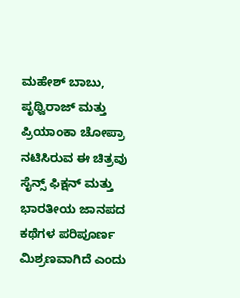ಮಹೇಶ್ ಬಾಬು, ಪೃಥ್ವಿರಾಜ್ ಮತ್ತು ಪ್ರಿಯಾಂಕಾ ಚೋಪ್ರಾ ನಟಿಸಿರುವ ಈ ಚಿತ್ರವು ಸೈನ್ಸ್ ಫಿಕ್ಷನ್ ಮತ್ತು ಭಾರತೀಯ ಜಾನಪದ ಕಥೆಗಳ ಪರಿಪೂರ್ಣ ಮಿಶ್ರಣವಾಗಿದೆ ಎಂದು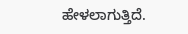ಹೇಳಲಾಗುತ್ತಿದೆ.